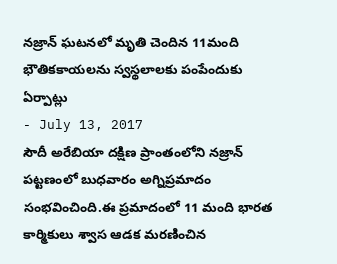నజ్రాన్ ఘటనలో మృతి చెందిన 11మంది భౌతికకాయలను స్వస్థలాలకు పంపేందుకు ఏర్పాట్లు
- July 13, 2017
సౌదీ అరేబియా దక్షిణ ప్రాంతంలోని నజ్రాన్ పట్టణంలో బుధవారం అగ్నిప్రమాదం సంభవించింది.ఈ ప్రమాదంలో 11 మంది భారత కార్మికులు శ్వాస ఆడక మరణించిన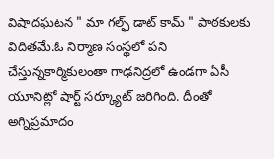విషాదఘటన " మా గల్ఫ్ డాట్ కామ్ " పాఠకులకు విదితమే.ఓ నిర్మాణ సంస్థలో పని చేస్తున్నకార్మికులంతా గాఢనిద్రలో ఉండగా ఏసీ యూనిట్లో షార్ట్ సర్క్యూట్ జరిగింది. దీంతో అగ్నిప్రమాదం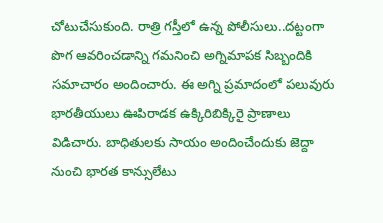చోటుచేసుకుంది. రాత్రి గస్తీలో ఉన్న పోలీసులు..దట్టంగా పొగ ఆవరించడాన్ని గమనించి అగ్నిమాపక సిబ్బందికి సమాచారం అందించారు. ఈ అగ్ని ప్రమాదంలో పలువురు భారతీయులు ఊపిరాడక ఉక్కిరిబిక్కిరై ప్రాణాలు విడిచారు. బాధితులకు సాయం అందించేందుకు జెద్దా నుంచి భారత కాన్సులేటు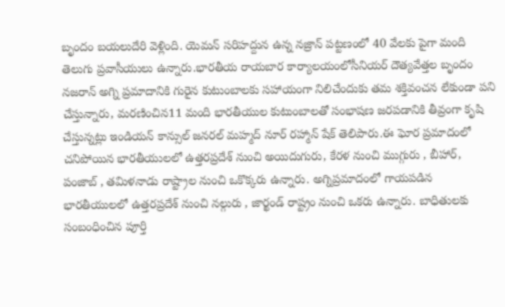బృందం బయలుదేరి వెళ్లింది. యెమన్ సరిహద్దున ఉన్న నజ్రాన్ పట్టణంలో 40 వేలకు పైగా మంది తెలుగు ప్రవాసీయులు ఉన్నారు.భారతీయ రాయబార కార్యాలయంలోసీనియర్ దౌత్యవేత్తల బృందం నజరాన్ అగ్ని ప్రమాదానికి గురైన కుటుంబాలకు సహాయంగా నిలిచేందుకు తమ శక్తివంచన లేకుండా పని చేస్తున్నారు, మరణించిన11 మంది భారతీయుల కుటుంబాలతో సంభాషణ జరపడానికి తీవ్రంగా కృషి చేస్తున్నట్లు ఇండియన్ కాన్సుల్ జనరల్ మహ్మద్ నూర్ రహ్మాన్ షేక్ తెలిపారు.ఈ ఘోర ప్రమాదంలో చనిపోయిన భారతీయులలో ఉత్తరప్రదేశ్ నుంచి అయిదుగురు, కేరళ నుంచి ముగ్గురు , బీహార్, పంజాబ్ , తమిళనాడు రాష్ట్రాల నుంచి ఒకొక్కరు ఉన్నారు. అగ్నిప్రమాదంలో గాయపడిన భారతీయులలో ఉత్తరప్రదేశ్ నుంచి నల్గురు , జార్ఖండ్ రాష్ట్రం నుంచి ఒకరు ఉన్నారు. బాధితులకు సంబంధించిన పూర్తి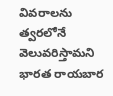వివరాలను త్వరలోనే వెలువరిస్తామని భారత రాయబార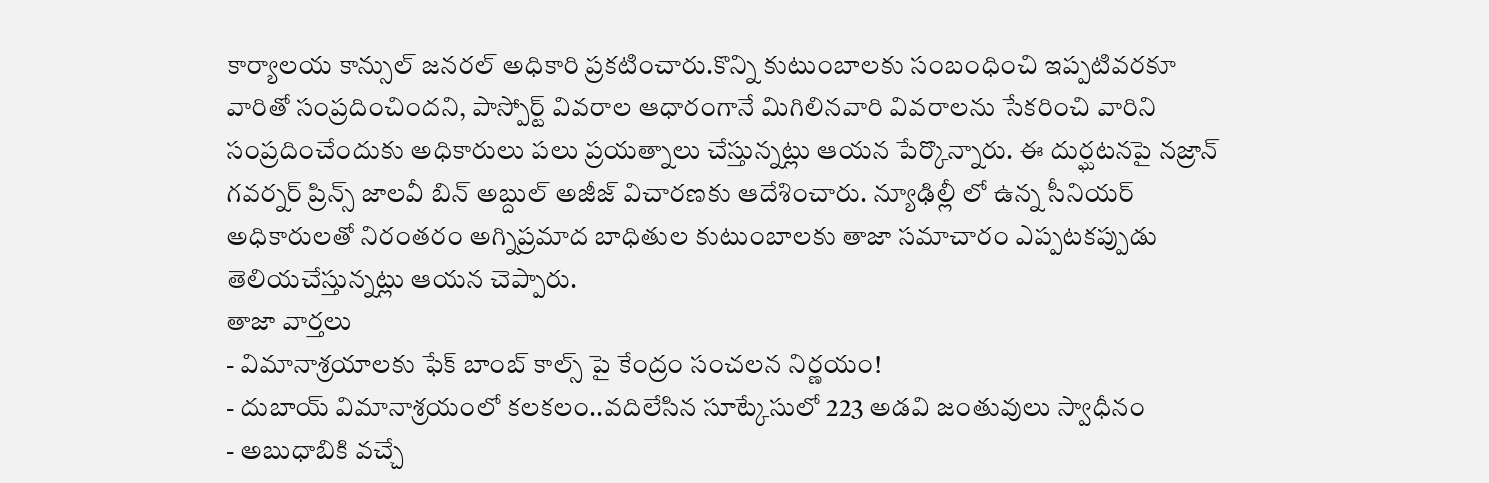కార్యాలయ కాన్సుల్ జనరల్ అధికారి ప్రకటించారు.కొన్ని కుటుంబాలకు సంబంధించి ఇప్పటివరకూ వారితో సంప్రదించిందని, పాస్పోర్ట్ వివరాల ఆధారంగానే మిగిలినవారి వివరాలను సేకరించి వారిని సంప్రదించేందుకు అధికారులు పలు ప్రయత్నాలు చేస్తున్నట్లు ఆయన పేర్కొన్నారు. ఈ దుర్ఘటనపై నజ్రాన్ గవర్నర్ ప్రిన్స్ జాలవీ బిన్ అబ్దుల్ అజీజ్ విచారణకు ఆదేశించారు. న్యూఢిల్లీ లో ఉన్న సీనియర్ అధికారులతో నిరంతరం అగ్నిప్రమాద బాధితుల కుటుంబాలకు తాజా సమాచారం ఎప్పటకప్పుడు తెలియచేస్తున్నట్లు ఆయన చెప్పారు.
తాజా వార్తలు
- విమానాశ్రయాలకు ఫేక్ బాంబ్ కాల్స్ పై కేంద్రం సంచలన నిర్ణయం!
- దుబాయ్ విమానాశ్రయంలో కలకలం..వదిలేసిన సూట్కేసులో 223 అడవి జంతువులు స్వాధీనం
- అబుధాబికి వచ్చే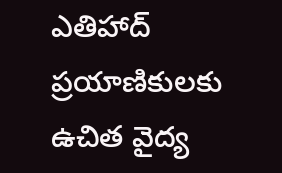ఎతిహాద్ ప్రయాణికులకు ఉచిత వైద్య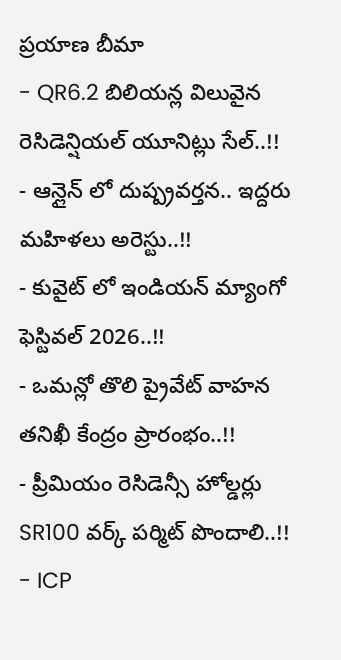ప్రయాణ బీమా
- QR6.2 బిలియన్ల విలువైన రెసిడెన్షియల్ యూనిట్లు సేల్..!!
- ఆన్లైన్ లో దుష్ప్రవర్తన.. ఇద్దరు మహిళలు అరెస్టు..!!
- కువైట్ లో ఇండియన్ మ్యాంగో ఫెస్టివల్ 2026..!!
- ఒమన్లో తొలి ప్రైవేట్ వాహన తనిఖీ కేంద్రం ప్రారంభం..!!
- ప్రీమియం రెసిడెన్సీ హోల్డర్లు SR100 వర్క్ పర్మిట్ పొందాలి..!!
- ICP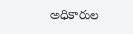అధికారుల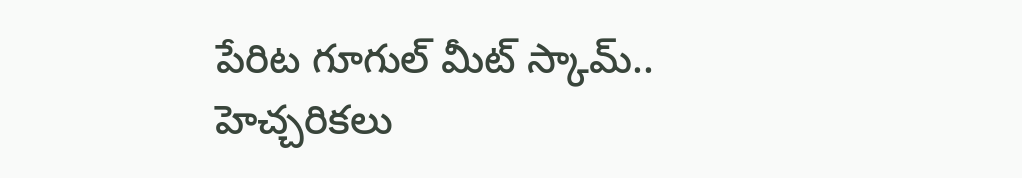పేరిట గూగుల్ మీట్ స్కామ్.. హెచ్చరికలు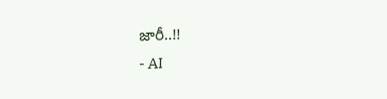జారీ..!!
- AI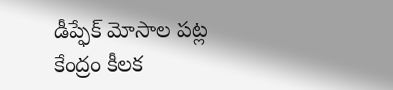డీప్ఫేక్ మోసాల పట్ల కేంద్రం కీలక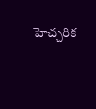హెచ్చరిక